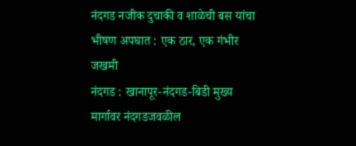नंदगड नजीक दुचाकी व शाळेची बस यांचा भीषण अपघात : एक ठार, एक गंभीर जखमी
नंदगड : खानापूर-नंदगड-बिडी मुख्य मार्गावर नंदगडजवळील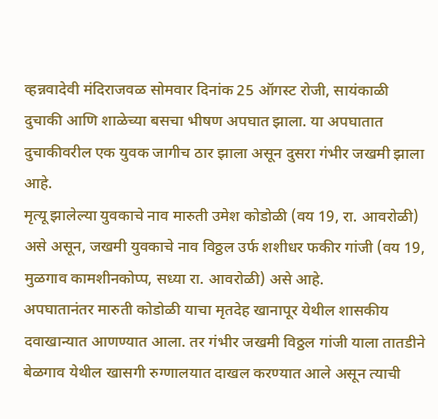व्हन्नवादेवी मंदिराजवळ सोमवार दिनांक 25 ऑगस्ट रोजी, सायंकाळी दुचाकी आणि शाळेच्या बसचा भीषण अपघात झाला. या अपघातात दुचाकीवरील एक युवक जागीच ठार झाला असून दुसरा गंभीर जखमी झाला आहे.
मृत्यू झालेल्या युवकाचे नाव मारुती उमेश कोडोळी (वय 19, रा. आवरोळी) असे असून, जखमी युवकाचे नाव विठ्ठल उर्फ शशीधर फकीर गांजी (वय 19, मुळगाव कामशीनकोप्प, सध्या रा. आवरोळी) असे आहे.
अपघातानंतर मारुती कोडोळी याचा मृतदेह खानापूर येथील शासकीय दवाखान्यात आणण्यात आला. तर गंभीर जखमी विठ्ठल गांजी याला तातडीने बेळगाव येथील खासगी रुग्णालयात दाखल करण्यात आले असून त्याची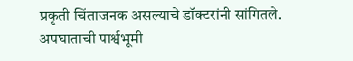प्रकृती चिंताजनक असल्याचे डॉक्टरांनी सांगितले.
अपघाताची पार्श्वभूमी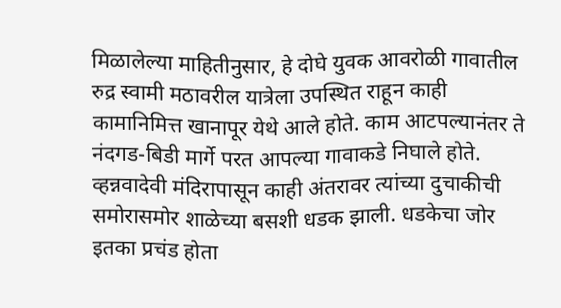मिळालेल्या माहितीनुसार, हे दोघे युवक आवरोळी गावातील रुद्र स्वामी मठावरील यात्रेला उपस्थित राहून काही कामानिमित्त खानापूर येथे आले होते. काम आटपल्यानंतर ते नंदगड-बिडी मार्गे परत आपल्या गावाकडे निघाले होते. व्हन्नवादेवी मंदिरापासून काही अंतरावर त्यांच्या दुचाकीची समोरासमोर शाळेच्या बसशी धडक झाली. धडकेचा जोर इतका प्रचंड होता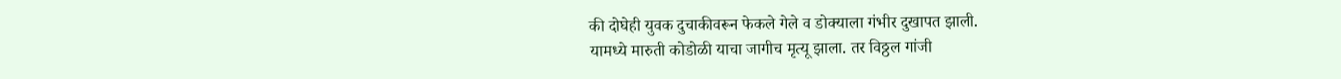की दोघेही युवक दुचाकीवरून फेकले गेले व डोक्याला गंभीर दुखापत झाली.
यामध्ये मारुती कोडोळी याचा जागीच मृत्यू झाला. तर विठ्ठल गांजी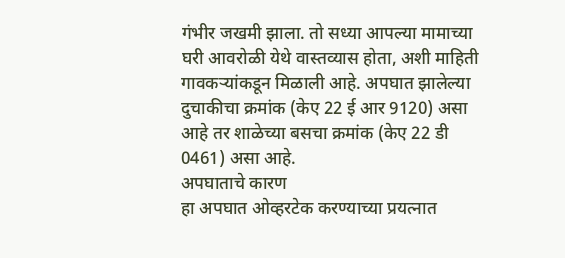गंभीर जखमी झाला. तो सध्या आपल्या मामाच्या घरी आवरोळी येथे वास्तव्यास होता, अशी माहिती गावकऱ्यांकडून मिळाली आहे. अपघात झालेल्या दुचाकीचा क्रमांक (केए 22 ई आर 9120) असा आहे तर शाळेच्या बसचा क्रमांक (केए 22 डी 0461) असा आहे.
अपघाताचे कारण
हा अपघात ओव्हरटेक करण्याच्या प्रयत्नात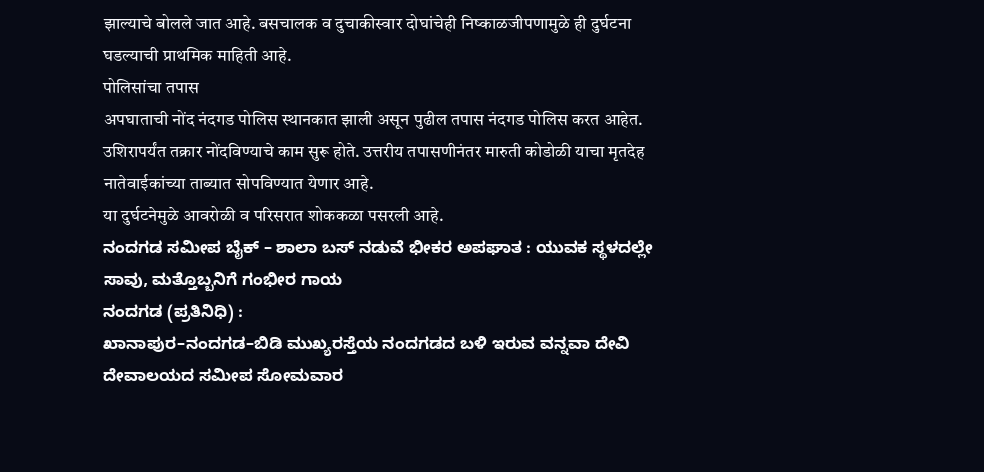झाल्याचे बोलले जात आहे. बसचालक व दुचाकीस्वार दोघांचेही निष्काळजीपणामुळे ही दुर्घटना घडल्याची प्राथमिक माहिती आहे.
पोलिसांचा तपास
अपघाताची नोंद नंदगड पोलिस स्थानकात झाली असून पुढील तपास नंदगड पोलिस करत आहेत. उशिरापर्यंत तक्रार नोंदविण्याचे काम सुरू होते. उत्तरीय तपासणीनंतर मारुती कोडोळी याचा मृतदेह नातेवाईकांच्या ताब्यात सोपविण्यात येणार आहे.
या दुर्घटनेमुळे आवरोळी व परिसरात शोककळा पसरली आहे.
ನಂದಗಡ ಸಮೀಪ ಬೈಕ್ – ಶಾಲಾ ಬಸ್ ನಡುವೆ ಭೀಕರ ಅಪಘಾತ : ಯುವಕ ಸ್ಥಳದಲ್ಲೇ ಸಾವು, ಮತ್ತೊಬ್ಬನಿಗೆ ಗಂಭೀರ ಗಾಯ
ನಂದಗಡ (ಪ್ರತಿನಿಧಿ) :
ಖಾನಾಪುರ–ನಂದಗಡ–ಬಿಡಿ ಮುಖ್ಯರಸ್ತೆಯ ನಂದಗಡದ ಬಳಿ ಇರುವ ವನ್ನವಾ ದೇವಿ ದೇವಾಲಯದ ಸಮೀಪ ಸೋಮವಾರ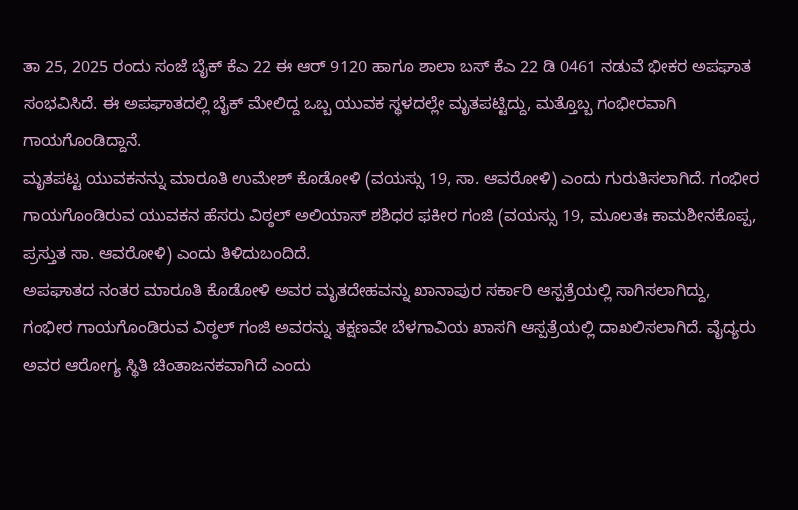ತಾ 25, 2025 ರಂದು ಸಂಜೆ ಬೈಕ್ ಕೆಎ 22 ಈ ಆರ್ 9120 ಹಾಗೂ ಶಾಲಾ ಬಸ್ ಕೆಎ 22 ಡಿ 0461 ನಡುವೆ ಭೀಕರ ಅಪಘಾತ ಸಂಭವಿಸಿದೆ. ಈ ಅಪಘಾತದಲ್ಲಿ ಬೈಕ್ ಮೇಲಿದ್ದ ಒಬ್ಬ ಯುವಕ ಸ್ಥಳದಲ್ಲೇ ಮೃತಪಟ್ಟಿದ್ದು, ಮತ್ತೊಬ್ಬ ಗಂಭೀರವಾಗಿ ಗಾಯಗೊಂಡಿದ್ದಾನೆ.
ಮೃತಪಟ್ಟ ಯುವಕನನ್ನು ಮಾರೂತಿ ಉಮೇಶ್ ಕೊಡೋಳಿ (ವಯಸ್ಸು 19, ಸಾ. ಆವರೋಳಿ) ಎಂದು ಗುರುತಿಸಲಾಗಿದೆ. ಗಂಭೀರ ಗಾಯಗೊಂಡಿರುವ ಯುವಕನ ಹೆಸರು ವಿಠ್ಠಲ್ ಅಲಿಯಾಸ್ ಶಶಿಧರ ಫಕೀರ ಗಂಜಿ (ವಯಸ್ಸು 19, ಮೂಲತಃ ಕಾಮಶೀನಕೊಪ್ಪ, ಪ್ರಸ್ತುತ ಸಾ. ಆವರೋಳಿ) ಎಂದು ತಿಳಿದುಬಂದಿದೆ.
ಅಪಘಾತದ ನಂತರ ಮಾರೂತಿ ಕೊಡೋಳಿ ಅವರ ಮೃತದೇಹವನ್ನು ಖಾನಾಪುರ ಸರ್ಕಾರಿ ಆಸ್ಪತ್ರೆಯಲ್ಲಿ ಸಾಗಿಸಲಾಗಿದ್ದು, ಗಂಭೀರ ಗಾಯಗೊಂಡಿರುವ ವಿಠ್ಠಲ್ ಗಂಜಿ ಅವರನ್ನು ತಕ್ಷಣವೇ ಬೆಳಗಾವಿಯ ಖಾಸಗಿ ಆಸ್ಪತ್ರೆಯಲ್ಲಿ ದಾಖಲಿಸಲಾಗಿದೆ. ವೈದ್ಯರು ಅವರ ಆರೋಗ್ಯ ಸ್ಥಿತಿ ಚಿಂತಾಜನಕವಾಗಿದೆ ಎಂದು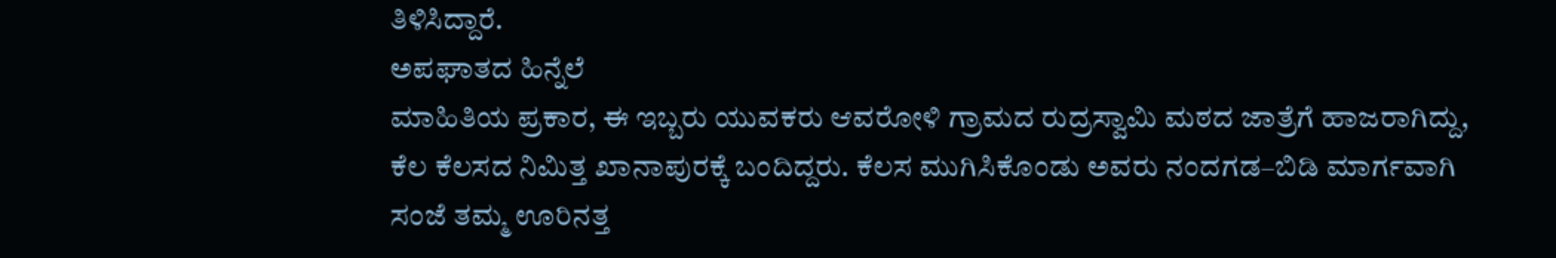ತಿಳಿಸಿದ್ದಾರೆ.
ಅಪಘಾತದ ಹಿನ್ನೆಲೆ
ಮಾಹಿತಿಯ ಪ್ರಕಾರ, ಈ ಇಬ್ಬರು ಯುವಕರು ಆವರೋಳಿ ಗ್ರಾಮದ ರುದ್ರಸ್ವಾಮಿ ಮಠದ ಜಾತ್ರೆಗೆ ಹಾಜರಾಗಿದ್ದು, ಕೆಲ ಕೆಲಸದ ನಿಮಿತ್ತ ಖಾನಾಪುರಕ್ಕೆ ಬಂದಿದ್ದರು. ಕೆಲಸ ಮುಗಿಸಿಕೊಂಡು ಅವರು ನಂದಗಡ–ಬಿಡಿ ಮಾರ್ಗವಾಗಿ ಸಂಜೆ ತಮ್ಮ ಊರಿನತ್ತ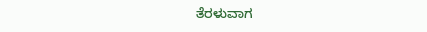ತೆರಳುವಾಗ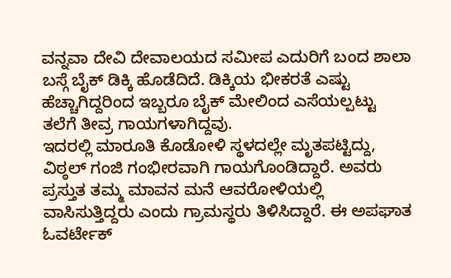ವನ್ನವಾ ದೇವಿ ದೇವಾಲಯದ ಸಮೀಪ ಎದುರಿಗೆ ಬಂದ ಶಾಲಾ ಬಸ್ಗೆ ಬೈಕ್ ಡಿಕ್ಕಿ ಹೊಡೆದಿದೆ. ಡಿಕ್ಕಿಯ ಭೀಕರತೆ ಎಷ್ಟು ಹೆಚ್ಚಾಗಿದ್ದರಿಂದ ಇಬ್ಬರೂ ಬೈಕ್ ಮೇಲಿಂದ ಎಸೆಯಲ್ಪಟ್ಟು ತಲೆಗೆ ತೀವ್ರ ಗಾಯಗಳಾಗಿದ್ದವು.
ಇದರಲ್ಲಿ ಮಾರೂತಿ ಕೊಡೋಳಿ ಸ್ಥಳದಲ್ಲೇ ಮೃತಪಟ್ಟಿದ್ದು, ವಿಠ್ಠಲ್ ಗಂಜಿ ಗಂಭೀರವಾಗಿ ಗಾಯಗೊಂಡಿದ್ದಾರೆ. ಅವರು ಪ್ರಸ್ತುತ ತಮ್ಮ ಮಾವನ ಮನೆ ಆವರೋಳಿಯಲ್ಲಿ ವಾಸಿಸುತ್ತಿದ್ದರು ಎಂದು ಗ್ರಾಮಸ್ಥರು ತಿಳಿಸಿದ್ದಾರೆ. ಈ ಅಪಘಾತ ಓವರ್ಟೇಕ್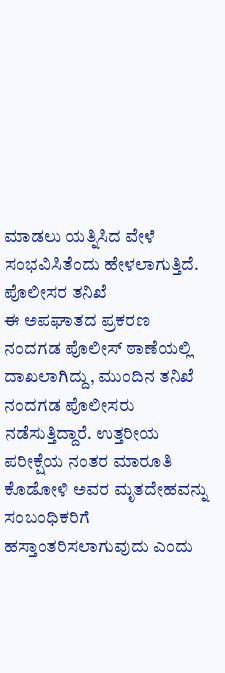ಮಾಡಲು ಯತ್ನಿಸಿದ ವೇಳೆ ಸಂಭವಿಸಿತೆಂದು ಹೇಳಲಾಗುತ್ತಿದೆ.
ಪೊಲೀಸರ ತನಿಖೆ
ಈ ಅಪಘಾತದ ಪ್ರಕರಣ ನಂದಗಡ ಪೊಲೀಸ್ ಠಾಣೆಯಲ್ಲಿ ದಾಖಲಾಗಿದ್ದು, ಮುಂದಿನ ತನಿಖೆ ನಂದಗಡ ಪೊಲೀಸರು ನಡೆಸುತ್ತಿದ್ದಾರೆ. ಉತ್ತರೀಯ ಪರೀಕ್ಷೆಯ ನಂತರ ಮಾರೂತಿ ಕೊಡೋಳಿ ಅವರ ಮೃತದೇಹವನ್ನು ಸಂಬಂಧಿಕರಿಗೆ ಹಸ್ತಾಂತರಿಸಲಾಗುವುದು ಎಂದು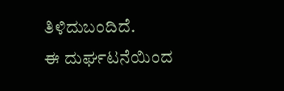ತಿಳಿದುಬಂದಿದೆ.
ಈ ದುರ್ಘಟನೆಯಿಂದ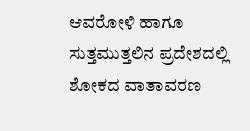ಆವರೋಳಿ ಹಾಗೂ ಸುತ್ತಮುತ್ತಲಿನ ಪ್ರದೇಶದಲ್ಲಿ ಶೋಕದ ವಾತಾವರಣ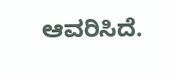ಆವರಿಸಿದೆ.